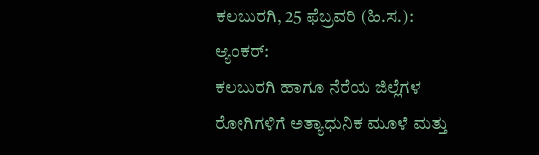ಕಲಬುರಗಿ, 25 ಫೆಬ್ರವರಿ (ಹಿ.ಸ.):
ಆ್ಯಂಕರ್:
ಕಲಬುರಗಿ ಹಾಗೂ ನೆರೆಯ ಜಿಲ್ಲೆಗಳ ರೋಗಿಗಳಿಗೆ ಅತ್ಯಾಧುನಿಕ ಮೂಳೆ ಮತ್ತು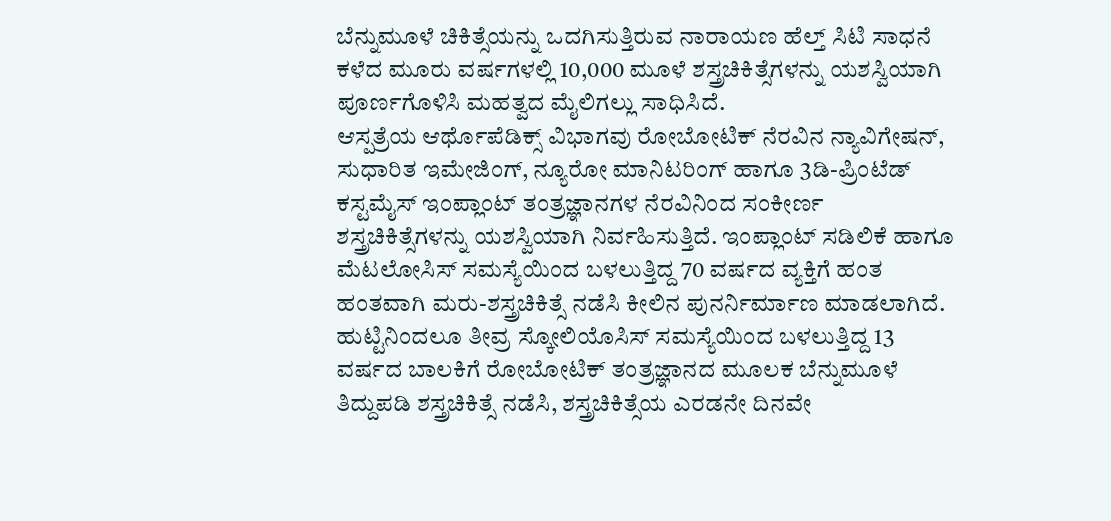ಬೆನ್ನುಮೂಳೆ ಚಿಕಿತ್ಸೆಯನ್ನು ಒದಗಿಸುತ್ತಿರುವ ನಾರಾಯಣ ಹೆಲ್ತ್ ಸಿಟಿ ಸಾಧನೆ ಕಳೆದ ಮೂರು ವರ್ಷಗಳಲ್ಲಿ 10,000 ಮೂಳೆ ಶಸ್ತ್ರಚಿಕಿತ್ಸೆಗಳನ್ನು ಯಶಸ್ವಿಯಾಗಿ ಪೂರ್ಣಗೊಳಿಸಿ ಮಹತ್ವದ ಮೈಲಿಗಲ್ಲು ಸಾಧಿಸಿದೆ.
ಆಸ್ಪತ್ರೆಯ ಆರ್ಥೊಪೆಡಿಕ್ಸ್ ವಿಭಾಗವು ರೋಬೋಟಿಕ್ ನೆರವಿನ ನ್ಯಾವಿಗೇಷನ್, ಸುಧಾರಿತ ಇಮೇಜಿಂಗ್, ನ್ಯೂರೋ ಮಾನಿಟರಿಂಗ್ ಹಾಗೂ 3ಡಿ-ಪ್ರಿಂಟೆಡ್ ಕಸ್ಟಮೈಸ್ ಇಂಪ್ಲಾಂಟ್ ತಂತ್ರಜ್ಞಾನಗಳ ನೆರವಿನಿಂದ ಸಂಕೀರ್ಣ ಶಸ್ತ್ರಚಿಕಿತ್ಸೆಗಳನ್ನು ಯಶಸ್ವಿಯಾಗಿ ನಿರ್ವಹಿಸುತ್ತಿದೆ. ಇಂಪ್ಲಾಂಟ್ ಸಡಿಲಿಕೆ ಹಾಗೂ ಮೆಟಲೋಸಿಸ್ ಸಮಸ್ಯೆಯಿಂದ ಬಳಲುತ್ತಿದ್ದ 70 ವರ್ಷದ ವ್ಯಕ್ತಿಗೆ ಹಂತ ಹಂತವಾಗಿ ಮರು-ಶಸ್ತ್ರಚಿಕಿತ್ಸೆ ನಡೆಸಿ ಕೀಲಿನ ಪುನರ್ನಿರ್ಮಾಣ ಮಾಡಲಾಗಿದೆ.
ಹುಟ್ಟಿನಿಂದಲೂ ತೀವ್ರ ಸ್ಕೋಲಿಯೊಸಿಸ್ ಸಮಸ್ಯೆಯಿಂದ ಬಳಲುತ್ತಿದ್ದ 13 ವರ್ಷದ ಬಾಲಕಿಗೆ ರೋಬೋಟಿಕ್ ತಂತ್ರಜ್ಞಾನದ ಮೂಲಕ ಬೆನ್ನುಮೂಳೆ ತಿದ್ದುಪಡಿ ಶಸ್ತ್ರಚಿಕಿತ್ಸೆ ನಡೆಸಿ, ಶಸ್ತ್ರಚಿಕಿತ್ಸೆಯ ಎರಡನೇ ದಿನವೇ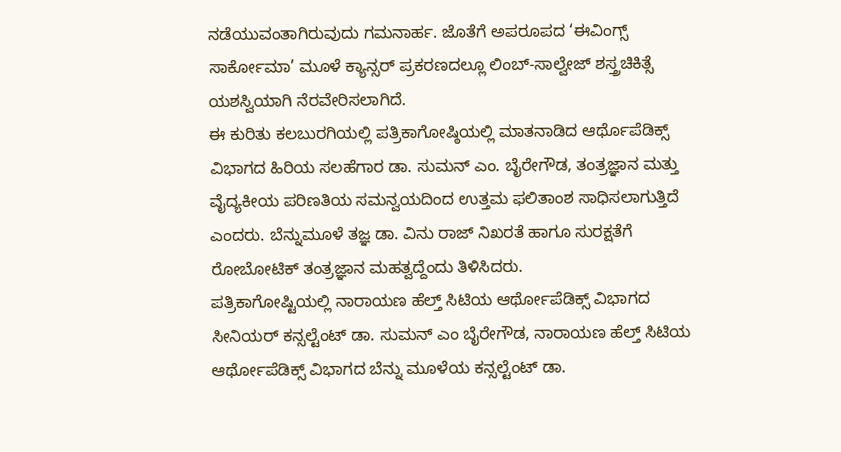ನಡೆಯುವಂತಾಗಿರುವುದು ಗಮನಾರ್ಹ. ಜೊತೆಗೆ ಅಪರೂಪದ ‘ಈವಿಂಗ್ಸ್ ಸಾರ್ಕೋಮಾ’ ಮೂಳೆ ಕ್ಯಾನ್ಸರ್ ಪ್ರಕರಣದಲ್ಲೂ ಲಿಂಬ್-ಸಾಲ್ವೇಜ್ ಶಸ್ತ್ರಚಿಕಿತ್ಸೆ ಯಶಸ್ವಿಯಾಗಿ ನೆರವೇರಿಸಲಾಗಿದೆ.
ಈ ಕುರಿತು ಕಲಬುರಗಿಯಲ್ಲಿ ಪತ್ರಿಕಾಗೋಷ್ಠಿಯಲ್ಲಿ ಮಾತನಾಡಿದ ಆರ್ಥೊಪೆಡಿಕ್ಸ್ ವಿಭಾಗದ ಹಿರಿಯ ಸಲಹೆಗಾರ ಡಾ. ಸುಮನ್ ಎಂ. ಬೈರೇಗೌಡ, ತಂತ್ರಜ್ಞಾನ ಮತ್ತು ವೈದ್ಯಕೀಯ ಪರಿಣತಿಯ ಸಮನ್ವಯದಿಂದ ಉತ್ತಮ ಫಲಿತಾಂಶ ಸಾಧಿಸಲಾಗುತ್ತಿದೆ ಎಂದರು. ಬೆನ್ನುಮೂಳೆ ತಜ್ಞ ಡಾ. ವಿನು ರಾಜ್ ನಿಖರತೆ ಹಾಗೂ ಸುರಕ್ಷತೆಗೆ ರೋಬೋಟಿಕ್ ತಂತ್ರಜ್ಞಾನ ಮಹತ್ವದ್ದೆಂದು ತಿಳಿಸಿದರು.
ಪತ್ರಿಕಾಗೋಷ್ಟಿಯಲ್ಲಿ ನಾರಾಯಣ ಹೆಲ್ತ್ ಸಿಟಿಯ ಆರ್ಥೋಪೆಡಿಕ್ಸ್ ವಿಭಾಗದ ಸೀನಿಯರ್ ಕನ್ಸಲ್ಟೆಂಟ್ ಡಾ. ಸುಮನ್ ಎಂ ಬೈರೇಗೌಡ, ನಾರಾಯಣ ಹೆಲ್ತ್ ಸಿಟಿಯ ಆರ್ಥೋಪೆಡಿಕ್ಸ್ ವಿಭಾಗದ ಬೆನ್ನು ಮೂಳೆಯ ಕನ್ಸಲ್ಟೆಂಟ್ ಡಾ.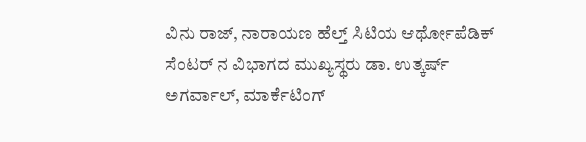ವಿನು ರಾಜ್, ನಾರಾಯಣ ಹೆಲ್ತ್ ಸಿಟಿಯ ಆರ್ಥೋಪೆಡಿಕ್ ಸೆಂಟರ್ ನ ವಿಭಾಗದ ಮುಖ್ಯಸ್ಥರು ಡಾ. ಉತ್ಕರ್ಷ್ ಅಗರ್ವಾಲ್, ಮಾರ್ಕೆಟಿಂಗ್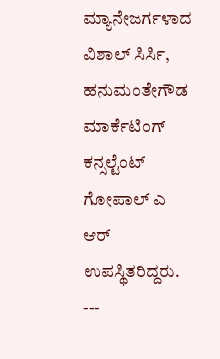ಮ್ಯಾನೇಜರ್ಗಳಾದ ವಿಶಾಲ್ ಸಿರ್ಸಿ, ಹನುಮಂತೇಗೌಡ ಮಾರ್ಕೆಟಿಂಗ್ ಕನ್ಸಲ್ಟೆಂಟ್ ಗೋಪಾಲ್ ಎ ಆರ್ ಉಪಸ್ಥಿತರಿದ್ದರು.
---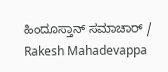ಹಿಂದೂಸ್ತಾನ್ ಸಮಾಚಾರ್ / Rakesh Mahadevappa